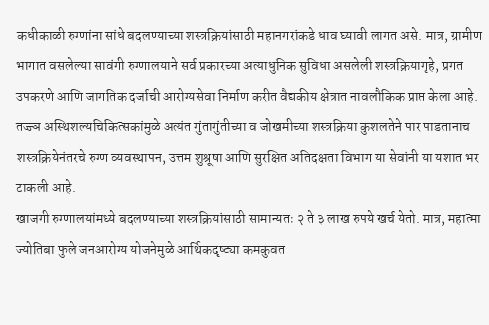कधीकाळी रुग्णांना सांधे बदलण्याच्या शस्त्रक्रियांसाठी महानगरांकडे धाव घ्यावी लागत असे. मात्र, ग्रामीण भागात वसलेल्या सावंगी रुग्णालयाने सर्व प्रकारच्या अत्याधुनिक सुविधा असलेली शस्त्रक्रियागृहे, प्रगत उपकरणे आणि जागतिक दर्जाची आरोग्यसेवा निर्माण करीत वैद्यकीय क्षेत्रात नावलौकिक प्राप्त केला आहे. तज्ज्ञ अस्थिशल्यचिकित्सकांमुळे अत्यंत गुंतागुंतीच्या व जोखमीच्या शस्त्रक्रिया कुशलतेने पार पाडतानाच शस्त्रक्रियेनंतरचे रुग्ण व्यवस्थापन, उत्तम शुश्रूषा आणि सुरक्षित अतिदक्षता विभाग या सेवांनी या यशात भर टाकली आहे.
खाजगी रुग्णालयांमध्ये बदलण्याच्या शस्त्रक्रियांसाठी सामान्यतः २ ते ३ लाख रुपये खर्च येतो. मात्र, महात्मा ज्योतिबा फुले जनआरोग्य योजनेमुळे आर्थिकदृष्ट्या कमकुवत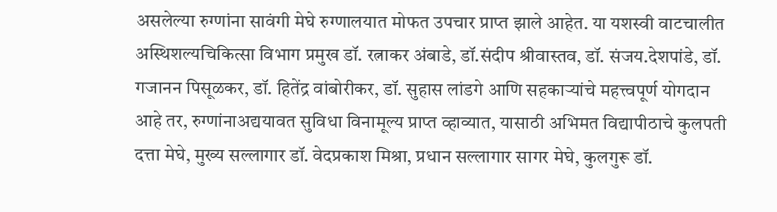असलेल्या रुग्णांना सावंगी मेघे रुग्णालयात मोफत उपचार प्राप्त झाले आहेत. या यशस्वी वाटचालीत अस्थिशल्यचिकित्सा विभाग प्रमुख डॉ. रत्नाकर अंबाडे, डॉ.संदीप श्रीवास्तव, डॉ. संजय.देशपांडे, डॉ. गजानन पिसूळकर, डॉ. हितेंद्र वांबोरीकर, डॉ. सुहास लांडगे आणि सहकाऱ्यांचे महत्त्वपूर्ण योगदान आहे तर, रुग्णांनाअद्ययावत सुविधा विनामूल्य प्राप्त व्हाव्यात, यासाठी अभिमत विद्यापीठाचे कुलपती दत्ता मेघे, मुख्य सल्लागार डॉ. वेदप्रकाश मिश्रा, प्रधान सल्लागार सागर मेघे, कुलगुरू डॉ.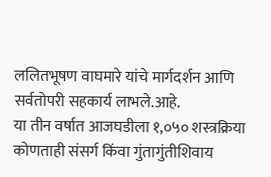ललितभूषण वाघमारे यांचे मार्गदर्शन आणि सर्वतोपरी सहकार्य लाभले.आहे.
या तीन वर्षात आजघडीला १,०५० शस्त्रक्रिया कोणताही संसर्ग किंवा गुंतागुंतीशिवाय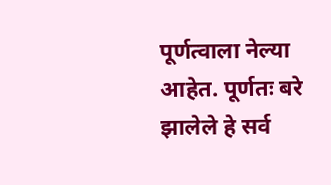पूर्णत्वाला नेल्या आहेत. पूर्णतः बरे झालेले हे सर्व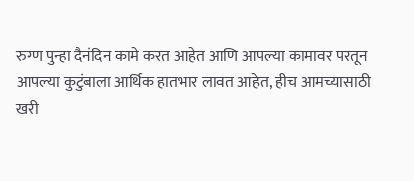रुग्ण पुन्हा दैनंदिन कामे करत आहेत आणि आपल्या कामावर परतून आपल्या कुटुंबाला आर्थिक हातभार लावत आहेत, हीच आमच्यासाठी खरी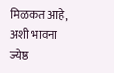मिळकत आहे, अशी भावना ज्येष्ठ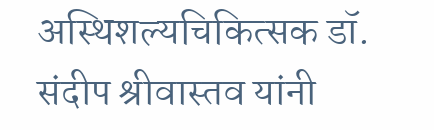अस्थिशल्यचिकित्सक डॉ. संदीप श्रीवास्तव यांनी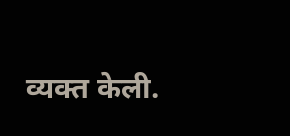व्यक्त केली.